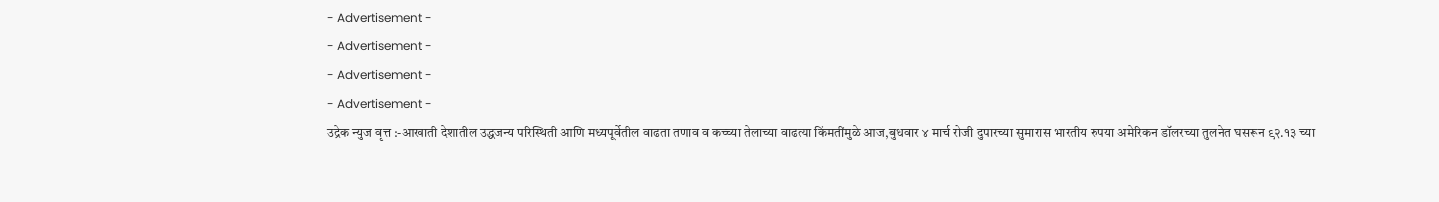- Advertisement -
- Advertisement -
- Advertisement -
- Advertisement -
उद्रेक न्युज वृत्त :-आखाती देशातील उद्धजन्य परिस्थिती आणि मध्यपूर्वेतील वाढता तणाव व कच्च्या तेलाच्या वाढत्या किंमतींमुळे आज,बुधवार ४ मार्च रोजी दुपारच्या सुमारास भारतीय रुपया अमेरिकन डॉलरच्या तुलनेत घसरून ९२.१३ च्या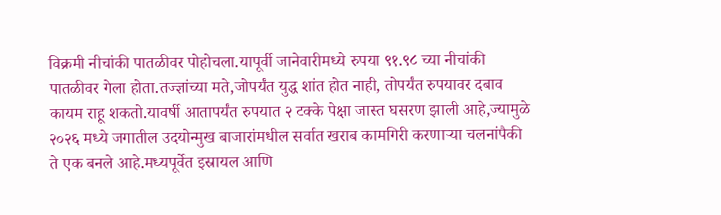विक्रमी नीचांकी पातळीवर पोहोचला.यापूर्वी जानेवारीमध्ये रुपया ९१.९८ च्या नीचांकी पातळीवर गेला होता.तज्ज्ञांच्या मते,जोपर्यंत युद्ध शांत होत नाही, तोपर्यंत रुपयावर दबाव कायम राहू शकतो.यावर्षी आतापर्यंत रुपयात २ टक्के पेक्षा जास्त घसरण झाली आहे,ज्यामुळे २०२६ मध्ये जगातील उदयोन्मुख बाजारांमधील सर्वात खराब कामगिरी करणाऱ्या चलनांपैकी ते एक बनले आहे.मध्यपूर्वेत इस्रायल आणि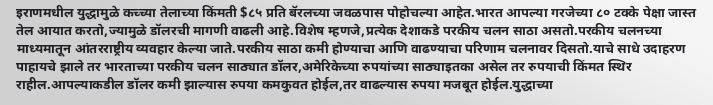इराणमधील युद्धामुळे कच्च्या तेलाच्या किंमती $८५ प्रति बॅरलच्या जवळपास पोहोचल्या आहेत.भारत आपल्या गरजेच्या ८० टक्के पेक्षा जास्त तेल आयात करतो,ज्यामुळे डॉलरची मागणी वाढली आहे.विशेष म्हणजे,प्रत्येक देशाकडे परकीय चलन साठा असतो.परकीय चलनच्या माध्यमातून आंतरराष्ट्रीय व्यवहार केल्या जाते.परकीय साठा कमी होण्याचा आणि वाढण्याचा परिणाम चलनावर दिसतो.याचे साधे उदाहरण पाहायचे झाले तर भारताच्या परकीय चलन साठ्यात डॉलर,अमेरिकेच्या रुपयांच्या साठ्याइतका असेल तर रुपयाची किंमत स्थिर राहील.आपल्याकडील डॉलर कमी झाल्यास रुपया कमकुवत होईल,तर वाढल्यास रुपया मजबूत होईल.युद्धाच्या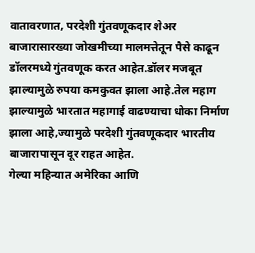वातावरणात, परदेशी गुंतवणूकदार शेअर बाजारासारख्या जोखमीच्या मालमत्तेतून पैसे काढून डॉलरमध्ये गुंतवणूक करत आहेत.डॉलर मजबूत झाल्यामुळे रुपया कमकुवत झाला आहे.तेल महाग झाल्यामुळे भारतात महागाई वाढण्याचा धोका निर्माण झाला आहे,ज्यामुळे परदेशी गुंतवणूकदार भारतीय बाजारापासून दूर राहत आहेत.
गेल्या महिन्यात अमेरिका आणि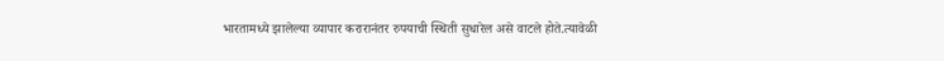भारतामध्ये झालेल्या व्यापार करारानंतर रुपयाची स्थिती सुधारेल असे वाटले होते.त्यावेळी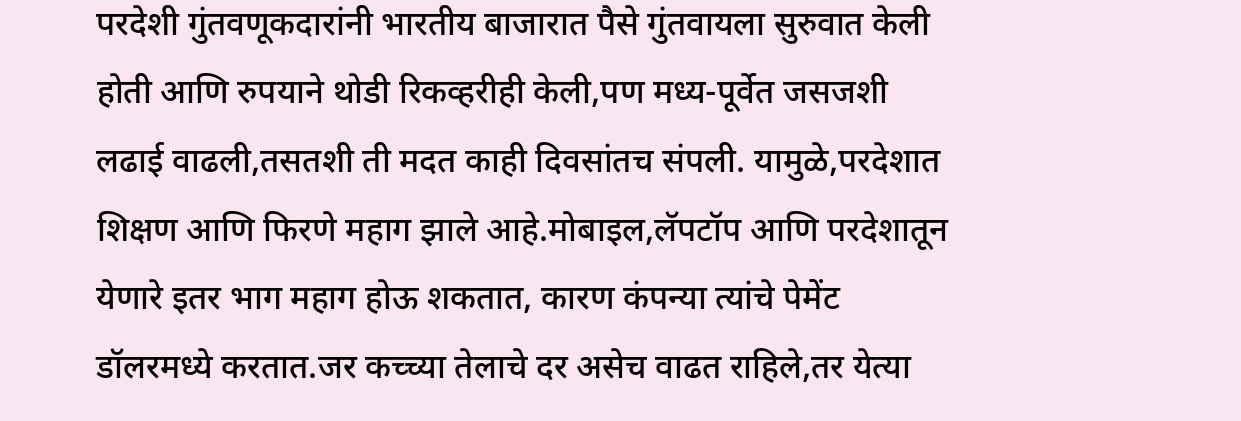परदेशी गुंतवणूकदारांनी भारतीय बाजारात पैसे गुंतवायला सुरुवात केली होती आणि रुपयाने थोडी रिकव्हरीही केली,पण मध्य-पूर्वेत जसजशी लढाई वाढली,तसतशी ती मदत काही दिवसांतच संपली. यामुळे,परदेशात शिक्षण आणि फिरणे महाग झाले आहे.मोबाइल,लॅपटॉप आणि परदेशातून येणारे इतर भाग महाग होऊ शकतात, कारण कंपन्या त्यांचे पेमेंट डॉलरमध्ये करतात.जर कच्च्या तेलाचे दर असेच वाढत राहिले,तर येत्या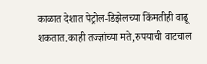काळात देशात पेट्रोल-डिझेलच्या किंमतीही वाढू शकतात.काही तज्ज्ञांच्या मते,रुपयाची वाटचाल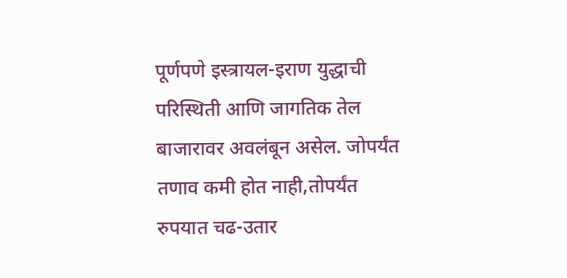पूर्णपणे इस्त्रायल-इराण युद्धाची परिस्थिती आणि जागतिक तेल बाजारावर अवलंबून असेल. जोपर्यंत तणाव कमी होत नाही,तोपर्यंत रुपयात चढ-उतार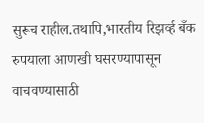सुरूच राहील.तथापि,भारतीय रिझर्व्ह बँक रुपयाला आणखी घसरण्यापासून वाचवण्यासाठी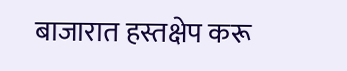बाजारात हस्तक्षेप करू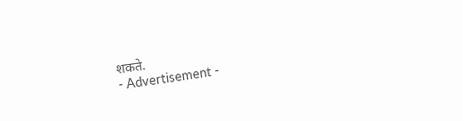शकते.
- Advertisement -